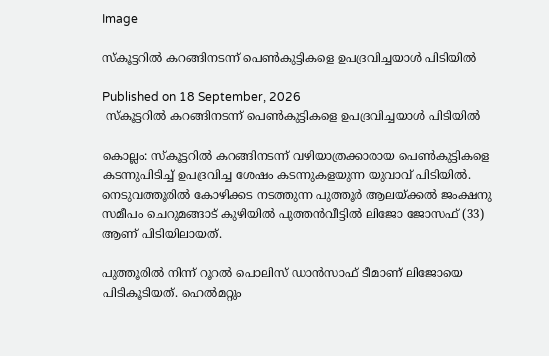Image

സ്‌കൂട്ടറില്‍ കറങ്ങിനടന്ന് പെണ്‍കുട്ടികളെ ഉപദ്രവിച്ചയാള്‍ പിടിയില്‍

Published on 18 September, 2026
 സ്‌കൂട്ടറില്‍ കറങ്ങിനടന്ന് പെണ്‍കുട്ടികളെ ഉപദ്രവിച്ചയാള്‍ പിടിയില്‍

കൊല്ലം: സ്‌കൂട്ടറില്‍ കറങ്ങിനടന്ന് വഴിയാത്രക്കാരായ പെണ്‍കുട്ടികളെ കടന്നുപിടിച്ച് ഉപദ്രവിച്ച ശേഷം കടന്നുകളയുന്ന യുവാവ് പിടിയില്‍. നെടുവത്തൂരില്‍ കോഴിക്കട നടത്തുന്ന പുത്തൂര്‍ ആലയ്ക്കല്‍ ജംക്ഷനു സമീപം ചെറുമങ്ങാട് കുഴിയില്‍ പുത്തന്‍വീട്ടില്‍ ലിജോ ജോസഫ് (33) ആണ് പിടിയിലായത്.

പുത്തൂരില്‍ നിന്ന് റൂറല്‍ പൊലിസ് ഡാന്‍സാഫ് ടീമാണ് ലിജോയെ പിടികൂടിയത്. ഹെല്‍മറ്റും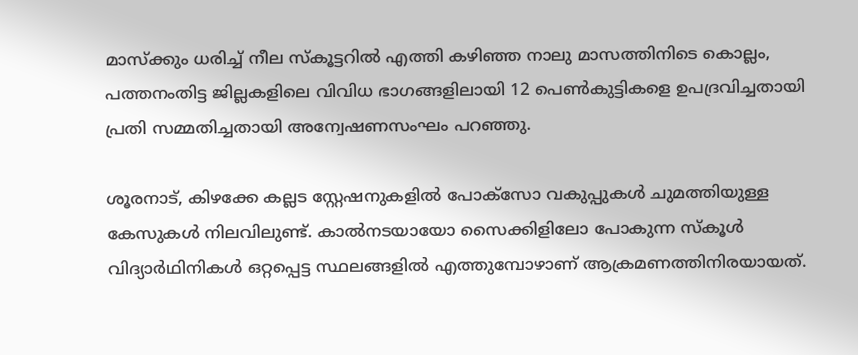മാസ്‌ക്കും ധരിച്ച് നീല സ്‌കൂട്ടറില്‍ എത്തി കഴിഞ്ഞ നാലു മാസത്തിനിടെ കൊല്ലം, പത്തനംതിട്ട ജില്ലകളിലെ വിവിധ ഭാഗങ്ങളിലായി 12 പെണ്‍കുട്ടികളെ ഉപദ്രവിച്ചതായി പ്രതി സമ്മതിച്ചതായി അന്വേഷണസംഘം പറഞ്ഞു.

ശൂരനാട്, കിഴക്കേ കല്ലട സ്റ്റേഷനുകളില്‍ പോക്‌സോ വകുപ്പുകള്‍ ചുമത്തിയുള്ള കേസുകള്‍ നിലവിലുണ്ട്. കാല്‍നടയായോ സൈക്കിളിലോ പോകുന്ന സ്‌കൂള്‍ വിദ്യാര്‍ഥിനികള്‍ ഒറ്റപ്പെട്ട സ്ഥലങ്ങളില്‍ എത്തുമ്പോഴാണ് ആക്രമണത്തിനിരയായത്.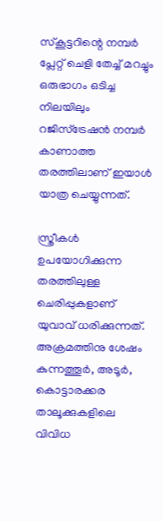സ്‌കൂട്ടറിന്റെ നമ്പര്‍ പ്ലേറ്റ് ചെളി തേച്ച് മറച്ചും ഒരുഭാഗം ഒടിച്ച നിലയിലും റജിസ്‌ട്രേഷന്‍ നമ്പര്‍ കാണാത്ത തരത്തിലാണ് ഇയാള്‍ യാത്ര ചെയ്യുന്നത്.

സ്ത്രീകള്‍ ഉപയോഗിക്കുന്ന തരത്തിലുള്ള ചെരിപ്പുകളാണ് യുവാവ് ധരിക്കുന്നത്. അക്രമത്തിനു ശേഷം കുന്നത്തൂര്‍, അടൂര്‍, കൊട്ടാരക്കര താലൂക്കുകളിലെ വിവിധ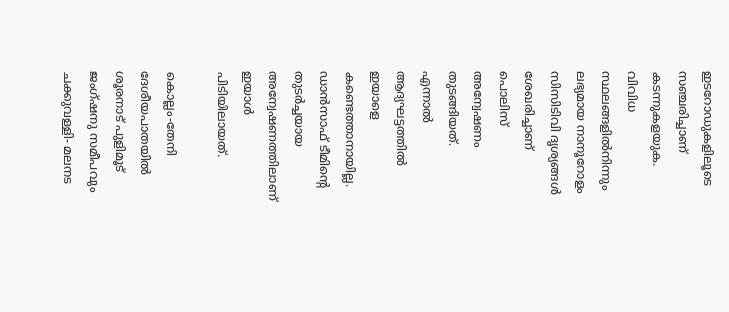ഇടറോഡുകളിലൂടെ സഞ്ചരിച്ചാണ് കടന്നുകളയുക. വിവിധ സ്ഥലങ്ങളില്‍നിന്നും ലഭ്യമായ നാനൂറോളം സിസിടിവി ദൃശ്യങ്ങള്‍ ശേഖരിച്ചാണ് പൊലിസ് അന്വേഷണം തുടങ്ങിയത്. എന്നാല്‍ ആദ്യഘട്ടത്തില്‍ ഇയാളെ കണ്ടെത്താനായില്ല. ഡാന്‍സാഫ് ടീമിന്റെ തുടര്‍ച്ചയായ അന്വേഷണത്തിലാണ് ഇയാള്‍ പിടിയിലായത്.

കൊല്ലം-തേനി ദേശീയപാതയില്‍ ശൂരനാട് പുളിമൂട് ജംഗ്ഷനു സമീപവും ചക്കുവള്ളി- മലനട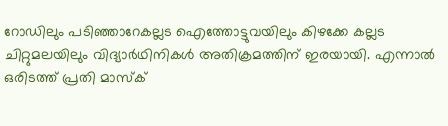റോഡിലും പടിഞ്ഞാറേകല്ലട ഐത്തോട്ടുവയിലും കിഴക്കേ കല്ലട ചിറ്റുമലയിലും വിദ്യാര്‍ഥിനികള്‍ അതിക്രമത്തിന് ഇരയായി. എന്നാല്‍ ഒരിടത്ത് പ്രതി മാസ്‌ക്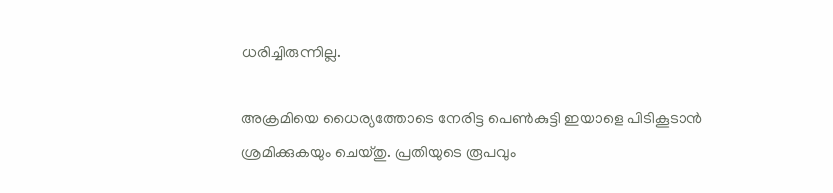ധരിച്ചിരുന്നില്ല.

അക്രമിയെ ധൈര്യത്തോടെ നേരിട്ട പെണ്‍കുട്ടി ഇയാളെ പിടികൂടാന്‍ ശ്രമിക്കുകയും ചെയ്തു. പ്രതിയുടെ രൂപവും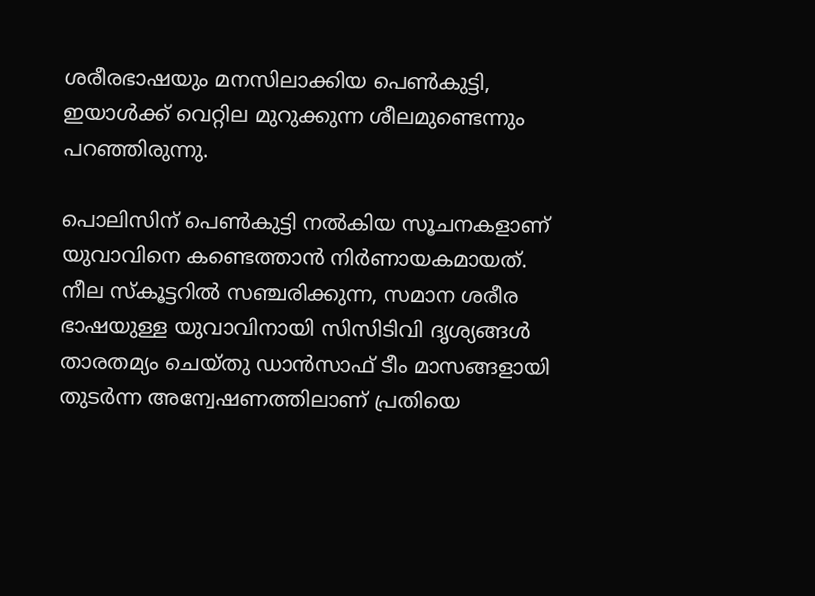ശരീരഭാഷയും മനസിലാക്കിയ പെണ്‍കുട്ടി, ഇയാള്‍ക്ക് വെറ്റില മുറുക്കുന്ന ശീലമുണ്ടെന്നും പറഞ്ഞിരുന്നു.

പൊലിസിന് പെണ്‍കുട്ടി നല്‍കിയ സൂചനകളാണ് യുവാവിനെ കണ്ടെത്താന്‍ നിര്‍ണായകമായത്. നീല സ്‌കൂട്ടറില്‍ സഞ്ചരിക്കുന്ന, സമാന ശരീര ഭാഷയുള്ള യുവാവിനായി സിസിടിവി ദൃശ്യങ്ങള്‍ താരതമ്യം ചെയ്തു ഡാന്‍സാഫ് ടീം മാസങ്ങളായി തുടര്‍ന്ന അന്വേഷണത്തിലാണ് പ്രതിയെ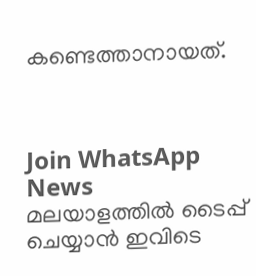കണ്ടെത്താനായത്.



Join WhatsApp News
മലയാളത്തില്‍ ടൈപ്പ് ചെയ്യാന്‍ ഇവിടെ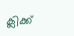ക്ലിക്ക്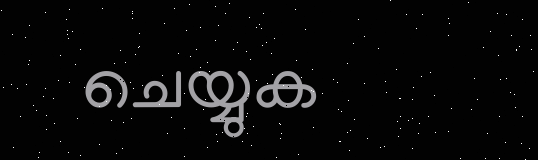ചെയ്യുക